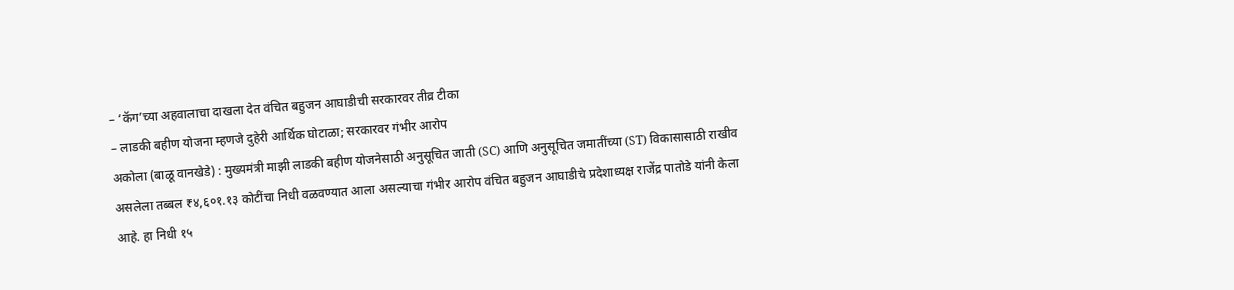– ‘कॅग’च्या अहवालाचा दाखला देत वंचित बहुजन आघाडीची सरकारवर तीव्र टीका
– लाडकी बहीण योजना म्हणजे दुहेरी आर्थिक घोटाळा; सरकारवर गंभीर आरोप
अकोला (बाळू वानखेडे) : मुख्यमंत्री माझी लाडकी बहीण योजनेसाठी अनुसूचित जाती (SC) आणि अनुसूचित जमातींच्या (ST) विकासासाठी राखीव असलेला तब्बल ₹४,६०१.१३ कोटींचा निधी वळवण्यात आला असल्याचा गंभीर आरोप वंचित बहुजन आघाडीचे प्रदेशाध्यक्ष राजेंद्र पातोडे यांनी केला आहे. हा निधी १५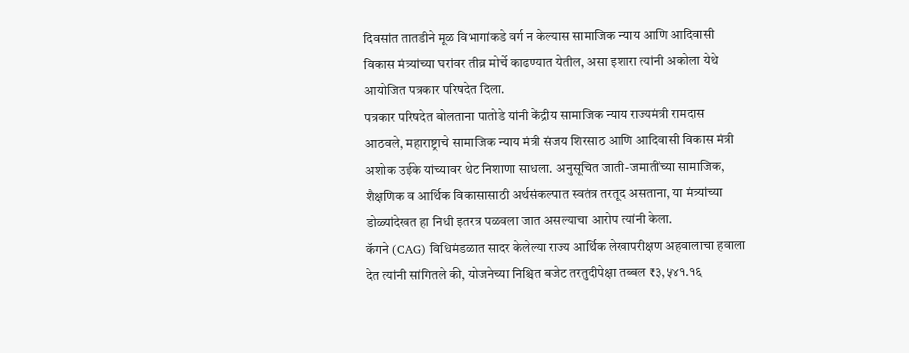दिवसांत तातडीने मूळ विभागांकडे वर्ग न केल्यास सामाजिक न्याय आणि आदिवासी विकास मंत्र्यांच्या घरांवर तीव्र मोर्चे काढण्यात येतील, असा इशारा त्यांनी अकोला येथे आयोजित पत्रकार परिषदेत दिला.
पत्रकार परिषदेत बोलताना पातोडे यांनी केंद्रीय सामाजिक न्याय राज्यमंत्री रामदास आठवले, महाराष्ट्राचे सामाजिक न्याय मंत्री संजय शिरसाठ आणि आदिवासी विकास मंत्री अशोक उईके यांच्यावर थेट निशाणा साधला. अनुसूचित जाती-जमातींच्या सामाजिक, शैक्षणिक व आर्थिक विकासासाठी अर्थसंकल्पात स्वतंत्र तरतूद असताना, या मंत्र्यांच्या डोळ्यांदेखत हा निधी इतरत्र पळवला जात असल्याचा आरोप त्यांनी केला.
कॅगने (CAG) विधिमंडळात सादर केलेल्या राज्य आर्थिक लेखापरीक्षण अहवालाचा हवाला देत त्यांनी सांगितले की, योजनेच्या निश्चित बजेट तरतुदीपेक्षा तब्बल ₹३,५४१.१६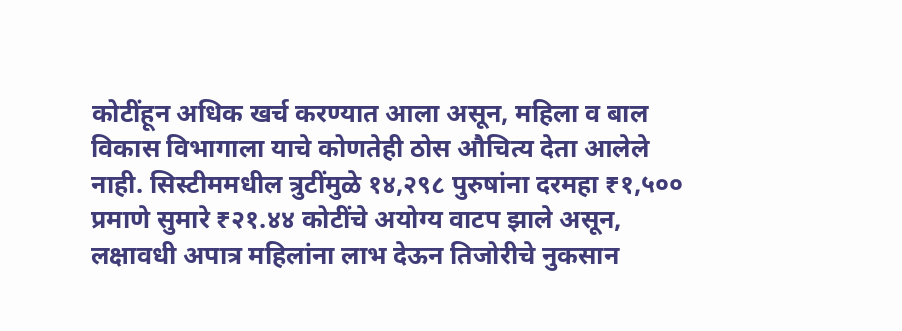कोटींहून अधिक खर्च करण्यात आला असून, महिला व बाल विकास विभागाला याचे कोणतेही ठोस औचित्य देता आलेले नाही. सिस्टीममधील त्रुटींमुळे १४,२९८ पुरुषांना दरमहा ₹१,५०० प्रमाणे सुमारे ₹२१.४४ कोटींचे अयोग्य वाटप झाले असून, लक्षावधी अपात्र महिलांना लाभ देऊन तिजोरीचे नुकसान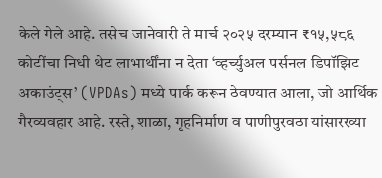केले गेले आहे. तसेच जानेवारी ते मार्च २०२५ दरम्यान ₹१५,५८६ कोटींचा निधी थेट लाभार्थींना न देता ‘व्हर्च्युअल पर्सनल डिपॉझिट अकाउंट्स’ (VPDAs) मध्ये पार्क करून ठेवण्यात आला, जो आर्थिक गैरव्यवहार आहे. रस्ते, शाळा, गृहनिर्माण व पाणीपुरवठा यांसारख्या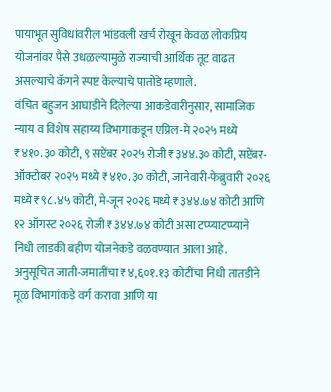पायाभूत सुविधांवरील भांडवली खर्च रोखून केवळ लोकप्रिय योजनांवर पैसे उधळल्यामुळे राज्याची आर्थिक तूट वाढत असल्याचे कॅगने स्पष्ट केल्याचे पातोडे म्हणाले.
वंचित बहुजन आघाडीने दिलेल्या आकडेवारीनुसार, सामाजिक न्याय व विशेष सहाय्य विभागाकडून एप्रिल-मे २०२५ मध्ये ₹४१०.३० कोटी, ९ सप्टेंबर २०२५ रोजी ₹३४४.३० कोटी, सप्टेंबर-ऑक्टोबर २०२५ मध्ये ₹४१०.३० कोटी, जानेवारी-फेब्रुवारी २०२६ मध्ये ₹९८.४५ कोटी, मे-जून २०२६ मध्ये ₹३४४.७४ कोटी आणि १२ ऑगस्ट २०२६ रोजी ₹३४४.७४ कोटी असा टप्प्याटप्प्याने निधी लाडकी बहीण योजनेकडे वळवण्यात आला आहे.
अनुसूचित जाती-जमातींचा ₹४,६०१.१३ कोटींचा निधी तातडीने मूळ विभागांकडे वर्ग करावा आणि या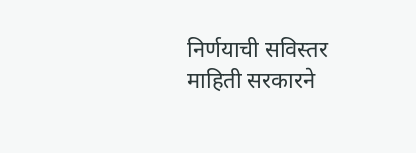निर्णयाची सविस्तर माहिती सरकारने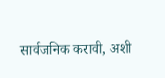सार्वजनिक करावी, अशी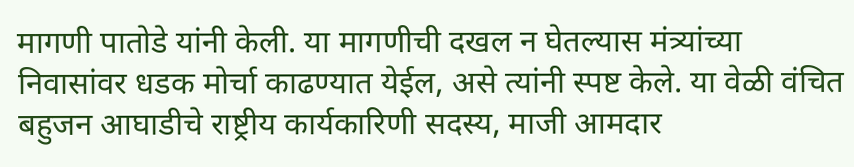मागणी पातोडे यांनी केली. या मागणीची दखल न घेतल्यास मंत्र्यांच्या निवासांवर धडक मोर्चा काढण्यात येईल, असे त्यांनी स्पष्ट केले. या वेळी वंचित बहुजन आघाडीचे राष्ट्रीय कार्यकारिणी सदस्य, माजी आमदार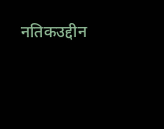नतिकउद्दीन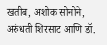खतीब, अशोक सोनोने, अरुंधती शिरसाट आणि डॉ.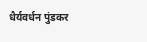धैर्यवर्धन पुंडकर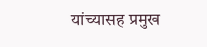यांच्यासह प्रमुख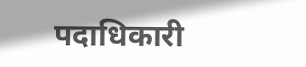पदाधिकारी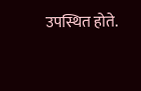उपस्थित होते.